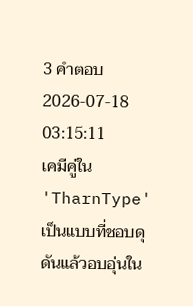3 คำตอบ2026-07-18 03:15:11
เคมีคู่ใน 'TharnType' เป็นแบบที่ชอบดุดันแล้วอบอุ่นใน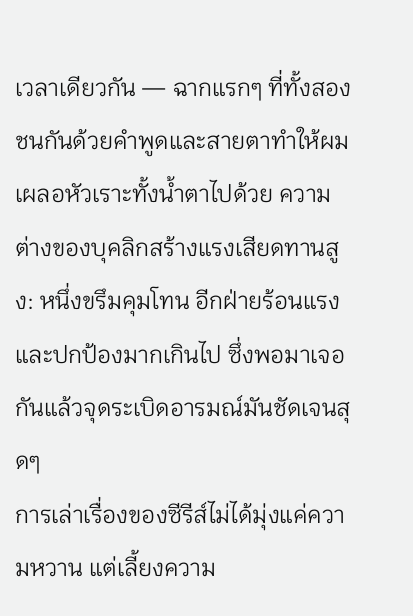เวลาเดียวกัน — ฉากแรกๆ ที่ทั้งสองชนกันด้วยคำพูดและสายตาทำให้ผมเผลอหัวเราะทั้งน้ำตาไปด้วย ความต่างของบุคลิกสร้างแรงเสียดทานสูง: หนึ่งขรึมคุมโทน อีกฝ่ายร้อนแรงและปกป้องมากเกินไป ซึ่งพอมาเจอกันแล้วจุดระเบิดอารมณ์มันชัดเจนสุดๆ
การเล่าเรื่องของซีรีส์ไม่ได้มุ่งแค่ความหวาน แต่เลี้ยงความ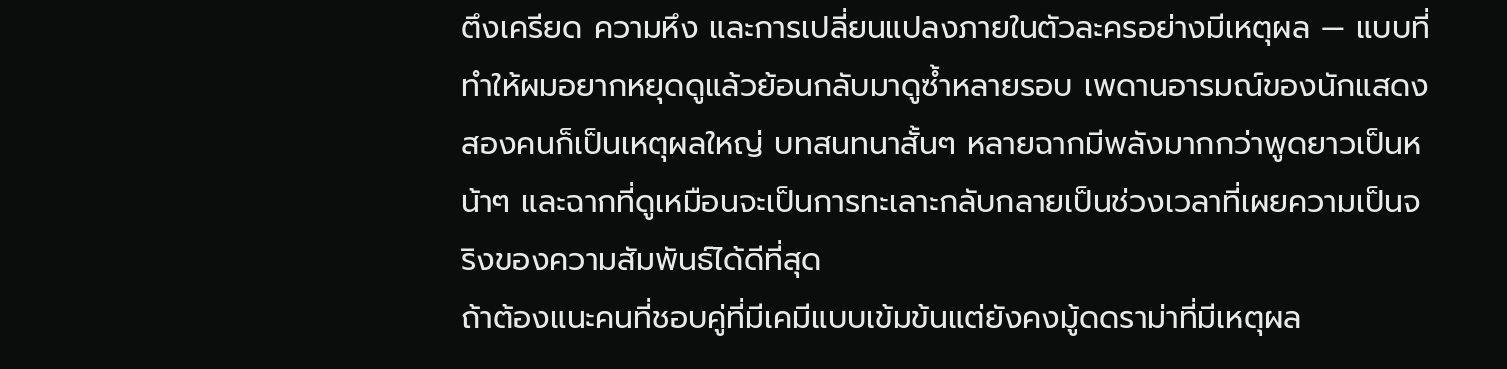ตึงเครียด ความหึง และการเปลี่ยนแปลงภายในตัวละครอย่างมีเหตุผล — แบบที่ทำให้ผมอยากหยุดดูแล้วย้อนกลับมาดูซ้ำหลายรอบ เพดานอารมณ์ของนักแสดงสองคนก็เป็นเหตุผลใหญ่ บทสนทนาสั้นๆ หลายฉากมีพลังมากกว่าพูดยาวเป็นหน้าๆ และฉากที่ดูเหมือนจะเป็นการทะเลาะกลับกลายเป็นช่วงเวลาที่เผยความเป็นจริงของความสัมพันธ์ได้ดีที่สุด
ถ้าต้องแนะคนที่ชอบคู่ที่มีเคมีแบบเข้มข้นแต่ยังคงมู้ดดราม่าที่มีเหตุผล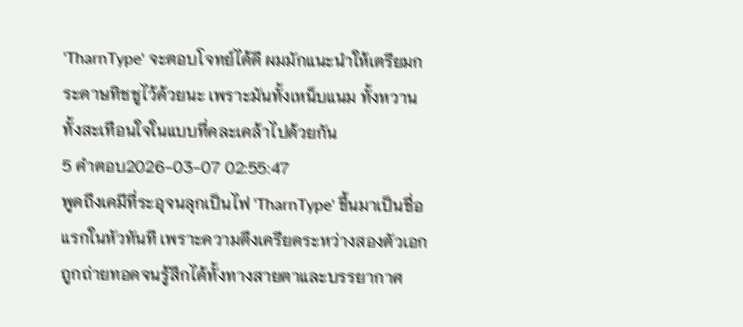'TharnType' จะตอบโจทย์ได้ดี ผมมักแนะนำให้เตรียมกระดาษทิชชูไว้ด้วยนะ เพราะมันทั้งเหน็บแนม ทั้งหวาน ทั้งสะเทือนใจในแบบที่คละเคล้าไปด้วยกัน
5 คำตอบ2026-03-07 02:55:47
พูดถึงเคมีที่ระอุจนลุกเป็นไฟ 'TharnType' ขึ้นมาเป็นชื่อแรกในหัวทันที เพราะความตึงเครียดระหว่างสองตัวเอกถูกถ่ายทอดจนรู้สึกได้ทั้งทางสายตาและบรรยากาศ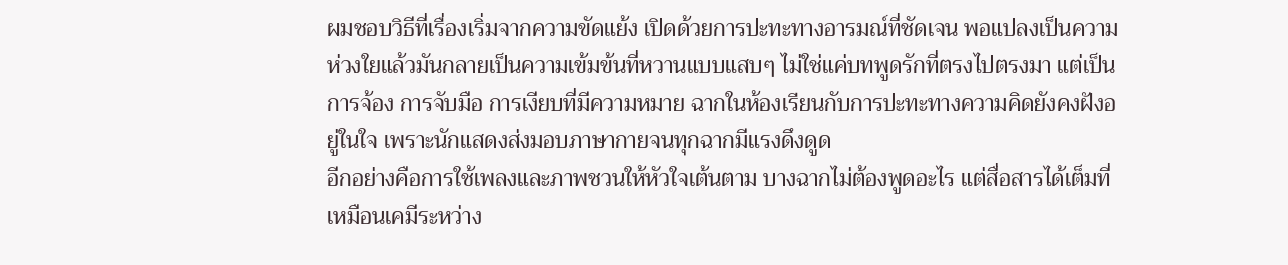ผมชอบวิธีที่เรื่องเริ่มจากความขัดแย้ง เปิดด้วยการปะทะทางอารมณ์ที่ชัดเจน พอแปลงเป็นความห่วงใยแล้วมันกลายเป็นความเข้มข้นที่หวานแบบแสบๆ ไม่ใช่แค่บทพูดรักที่ตรงไปตรงมา แต่เป็นการจ้อง การจับมือ การเงียบที่มีความหมาย ฉากในห้องเรียนกับการปะทะทางความคิดยังคงฝังอยู่ในใจ เพราะนักแสดงส่งมอบภาษากายจนทุกฉากมีแรงดึงดูด
อีกอย่างคือการใช้เพลงและภาพชวนให้หัวใจเต้นตาม บางฉากไม่ต้องพูดอะไร แต่สื่อสารได้เต็มที่ เหมือนเคมีระหว่าง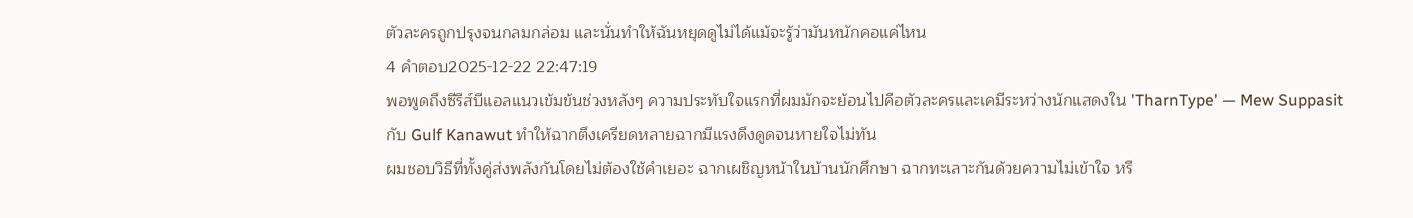ตัวละครถูกปรุงจนกลมกล่อม และนั่นทำให้ฉันหยุดดูไม่ได้แม้จะรู้ว่ามันหนักคอแค่ไหน
4 คำตอบ2025-12-22 22:47:19
พอพูดถึงซีรีส์บีแอลแนวเข้มข้นช่วงหลังๆ ความประทับใจแรกที่ผมมักจะย้อนไปคือตัวละครและเคมีระหว่างนักแสดงใน 'TharnType' — Mew Suppasit กับ Gulf Kanawut ทำให้ฉากตึงเครียดหลายฉากมีแรงดึงดูดจนหายใจไม่ทัน
ผมชอบวิธีที่ทั้งคู่ส่งพลังกันโดยไม่ต้องใช้คำเยอะ ฉากเผชิญหน้าในบ้านนักศึกษา ฉากทะเลาะกันด้วยความไม่เข้าใจ หรื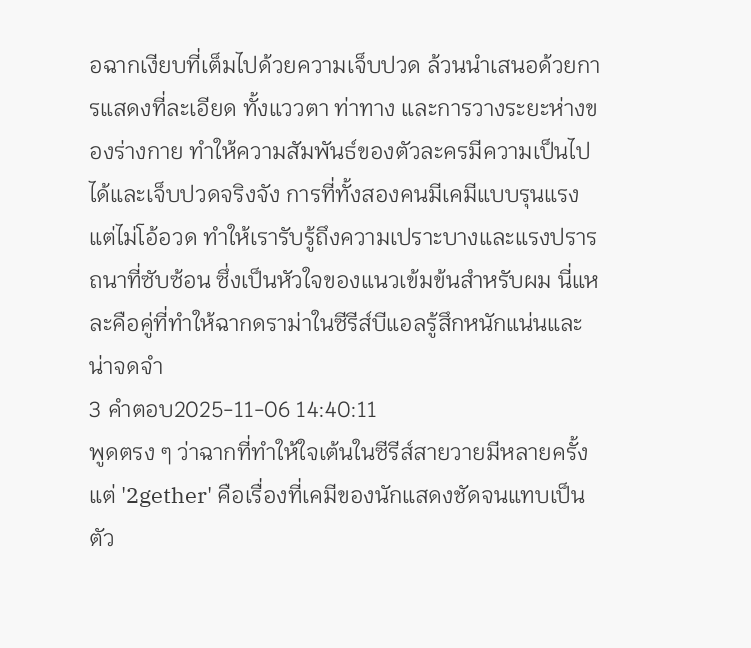อฉากเงียบที่เต็มไปด้วยความเจ็บปวด ล้วนนำเสนอด้วยการแสดงที่ละเอียด ทั้งแววตา ท่าทาง และการวางระยะห่างของร่างกาย ทำให้ความสัมพันธ์ของตัวละครมีความเป็นไปได้และเจ็บปวดจริงจัง การที่ทั้งสองคนมีเคมีแบบรุนแรงแต่ไม่โอ้อวด ทำให้เรารับรู้ถึงความเปราะบางและแรงปรารถนาที่ซับซ้อน ซึ่งเป็นหัวใจของแนวเข้มข้นสำหรับผม นี่แหละคือคู่ที่ทำให้ฉากดราม่าในซีรีส์บีแอลรู้สึกหนักแน่นและน่าจดจำ
3 คำตอบ2025-11-06 14:40:11
พูดตรง ๆ ว่าฉากที่ทำให้ใจเต้นในซีรีส์สายวายมีหลายครั้ง แต่ '2gether' คือเรื่องที่เคมีของนักแสดงชัดจนแทบเป็นตัว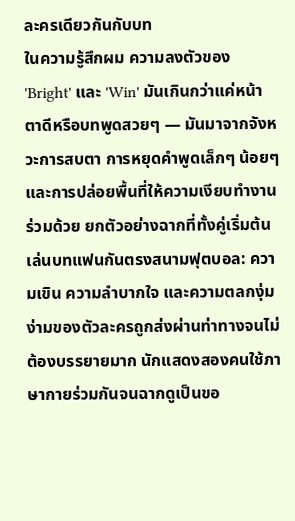ละครเดียวกันกับบท
ในความรู้สึกผม ความลงตัวของ 'Bright' และ 'Win' มันเกินกว่าแค่หน้าตาดีหรือบทพูดสวยๆ — มันมาจากจังหวะการสบตา การหยุดคำพูดเล็กๆ น้อยๆ และการปล่อยพื้นที่ให้ความเงียบทำงานร่วมด้วย ยกตัวอย่างฉากที่ทั้งคู่เริ่มต้นเล่นบทแฟนกันตรงสนามฟุตบอล: ความเขิน ความลำบากใจ และความตลกงุ่มง่ามของตัวละครถูกส่งผ่านท่าทางจนไม่ต้องบรรยายมาก นักแสดงสองคนใช้ภาษากายร่วมกันจนฉากดูเป็นขอ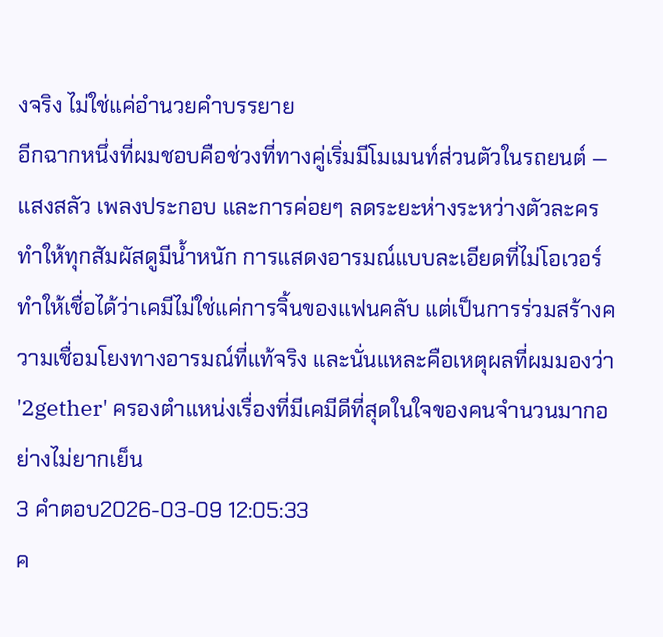งจริง ไม่ใช่แค่อำนวยคำบรรยาย
อีกฉากหนึ่งที่ผมชอบคือช่วงที่ทางคู่เริ่มมีโมเมนท์ส่วนตัวในรถยนต์ — แสงสลัว เพลงประกอบ และการค่อยๆ ลดระยะห่างระหว่างตัวละคร ทำให้ทุกสัมผัสดูมีน้ำหนัก การแสดงอารมณ์แบบละเอียดที่ไม่โอเวอร์ ทำให้เชื่อได้ว่าเคมีไม่ใช่แค่การจิ้นของแฟนคลับ แต่เป็นการร่วมสร้างความเชื่อมโยงทางอารมณ์ที่แท้จริง และนั่นแหละคือเหตุผลที่ผมมองว่า '2gether' ครองตำแหน่งเรื่องที่มีเคมีดีที่สุดในใจของคนจำนวนมากอย่างไม่ยากเย็น
3 คำตอบ2026-03-09 12:05:33
ค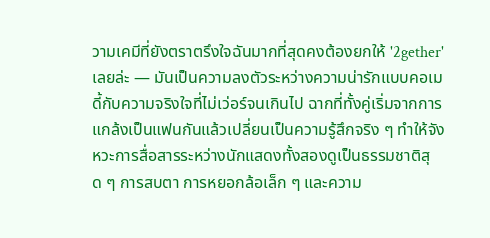วามเคมีที่ยังตราตรึงใจฉันมากที่สุดคงต้องยกให้ '2gether' เลยล่ะ — มันเป็นความลงตัวระหว่างความน่ารักแบบคอเมดี้กับความจริงใจที่ไม่เว่อร์จนเกินไป ฉากที่ทั้งคู่เริ่มจากการแกล้งเป็นแฟนกันแล้วเปลี่ยนเป็นความรู้สึกจริง ๆ ทำให้จังหวะการสื่อสารระหว่างนักแสดงทั้งสองดูเป็นธรรมชาติสุด ๆ การสบตา การหยอกล้อเล็ก ๆ และความ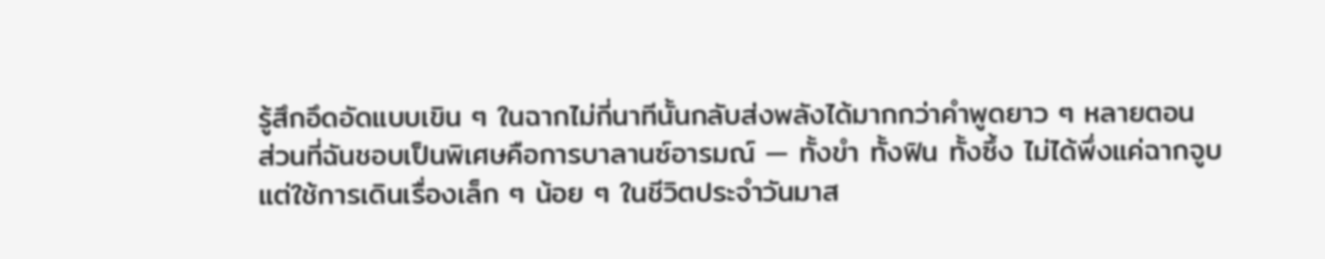รู้สึกอึดอัดแบบเขิน ๆ ในฉากไม่กี่นาทีนั้นกลับส่งพลังได้มากกว่าคำพูดยาว ๆ หลายตอน
ส่วนที่ฉันชอบเป็นพิเศษคือการบาลานซ์อารมณ์ — ทั้งขำ ทั้งฟิน ทั้งซึ้ง ไม่ได้พึ่งแค่ฉากจูบ แต่ใช้การเดินเรื่องเล็ก ๆ น้อย ๆ ในชีวิตประจำวันมาส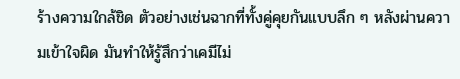ร้างความใกล้ชิด ตัวอย่างเช่นฉากที่ทั้งคู่คุยกันแบบลึก ๆ หลังผ่านความเข้าใจผิด มันทำให้รู้สึกว่าเคมีไม่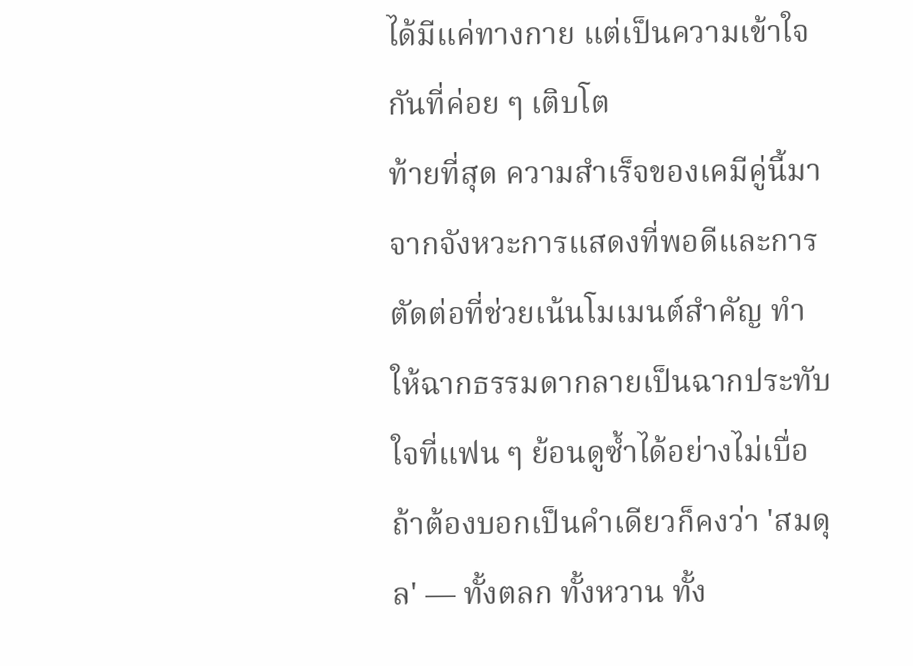ได้มีแค่ทางกาย แต่เป็นความเข้าใจกันที่ค่อย ๆ เติบโต
ท้ายที่สุด ความสำเร็จของเคมีคู่นี้มาจากจังหวะการแสดงที่พอดีและการตัดต่อที่ช่วยเน้นโมเมนต์สำคัญ ทำให้ฉากธรรมดากลายเป็นฉากประทับใจที่แฟน ๆ ย้อนดูซ้ำได้อย่างไม่เบื่อ ถ้าต้องบอกเป็นคำเดียวก็คงว่า 'สมดุล' — ทั้งตลก ทั้งหวาน ทั้ง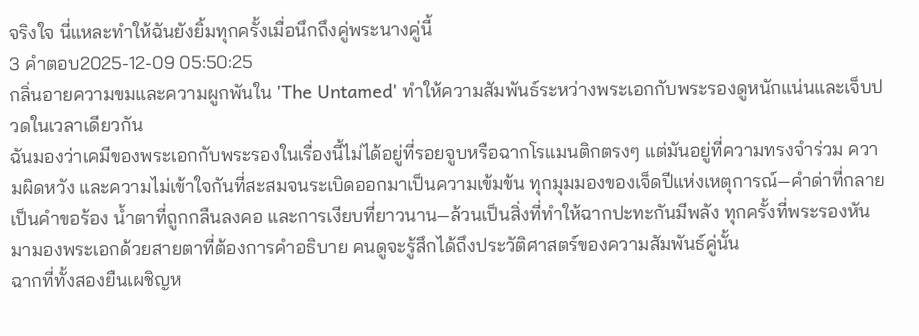จริงใจ นี่แหละทำให้ฉันยังยิ้มทุกครั้งเมื่อนึกถึงคู่พระนางคู่นี้
3 คำตอบ2025-12-09 05:50:25
กลิ่นอายความขมและความผูกพันใน 'The Untamed' ทำให้ความสัมพันธ์ระหว่างพระเอกกับพระรองดูหนักแน่นและเจ็บปวดในเวลาเดียวกัน
ฉันมองว่าเคมีของพระเอกกับพระรองในเรื่องนี้ไม่ได้อยู่ที่รอยจูบหรือฉากโรแมนติกตรงๆ แต่มันอยู่ที่ความทรงจำร่วม ความผิดหวัง และความไม่เข้าใจกันที่สะสมจนระเบิดออกมาเป็นความเข้มข้น ทุกมุมมองของเจ็ดปีแห่งเหตุการณ์—คำด่าที่กลายเป็นคำขอร้อง น้ำตาที่ถูกกลืนลงคอ และการเงียบที่ยาวนาน—ล้วนเป็นสิ่งที่ทำให้ฉากปะทะกันมีพลัง ทุกครั้งที่พระรองหันมามองพระเอกด้วยสายตาที่ต้องการคำอธิบาย คนดูจะรู้สึกได้ถึงประวัติศาสตร์ของความสัมพันธ์คู่นั้น
ฉากที่ทั้งสองยืนเผชิญห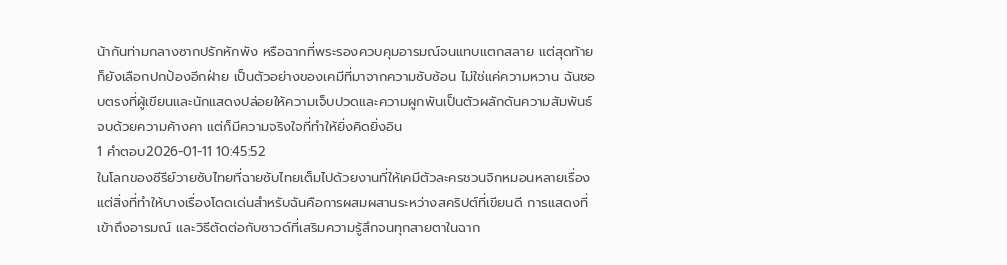น้ากันท่ามกลางซากปรักหักพัง หรือฉากที่พระรองควบคุมอารมณ์จนแทบแตกสลาย แต่สุดท้ายก็ยังเลือกปกป้องอีกฝ่าย เป็นตัวอย่างของเคมีที่มาจากความซับซ้อน ไม่ใช่แค่ความหวาน ฉันชอบตรงที่ผู้เขียนและนักแสดงปล่อยให้ความเจ็บปวดและความผูกพันเป็นตัวผลักดันความสัมพันธ์ จบด้วยความค้างคา แต่ก็มีความจริงใจที่ทำให้ยิ่งคิดยิ่งอิน
1 คำตอบ2026-01-11 10:45:52
ในโลกของซีรีย์วายซับไทยที่ฉายซับไทยเต็มไปด้วยงานที่ให้เคมีตัวละครชวนจิกหมอนหลายเรื่อง แต่สิ่งที่ทำให้บางเรื่องโดดเด่นสำหรับฉันคือการผสมผสานระหว่างสคริปต์ที่เขียนดี การแสดงที่เข้าถึงอารมณ์ และวิธีตัดต่อกับซาวด์ที่เสริมความรู้สึกจนทุกสายตาในฉาก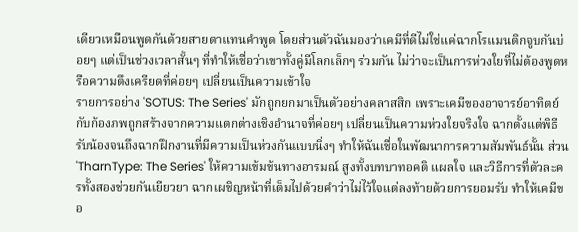เดียวเหมือนพูดกันด้วยสายตาแทนคำพูด โดยส่วนตัวฉันมองว่าเคมีที่ดีไม่ใช่แค่ฉากโรแมนติกจูบกันบ่อยๆ แต่เป็นช่วงเวลาสั้นๆ ที่ทำให้เชื่อว่าเขาทั้งคู่มีโลกเล็กๆ ร่วมกัน ไม่ว่าจะเป็นการห่วงใยที่ไม่ต้องพูดหรือความตึงเครียดที่ค่อยๆ เปลี่ยนเป็นความเข้าใจ
รายการอย่าง 'SOTUS: The Series' มักถูกยกมาเป็นตัวอย่างคลาสสิก เพราะเคมีของอาจารย์อาทิตย์กับก้องภพถูกสร้างจากความแตกต่างเชิงอำนาจที่ค่อยๆ เปลี่ยนเป็นความห่วงใยจริงใจ ฉากตั้งแต่พิธีรับน้องจนถึงฉากฝึกงานที่มีความเป็นห่วงกันแบบนิ่งๆ ทำให้ฉันเชื่อในพัฒนาการความสัมพันธ์นั้น ส่วน 'TharnType: The Series' ให้ความเข้มข้นทางอารมณ์ สูงทั้งบทบาทอคติ แผลใจ และวิธีการที่ตัวละครทั้งสองช่วยกันเยียวยา ฉากเผชิญหน้าที่เต็มไปด้วยคำว่าไม่ไว้ใจแต่ลงท้ายด้วยการยอมรับ ทำให้เคมีขอ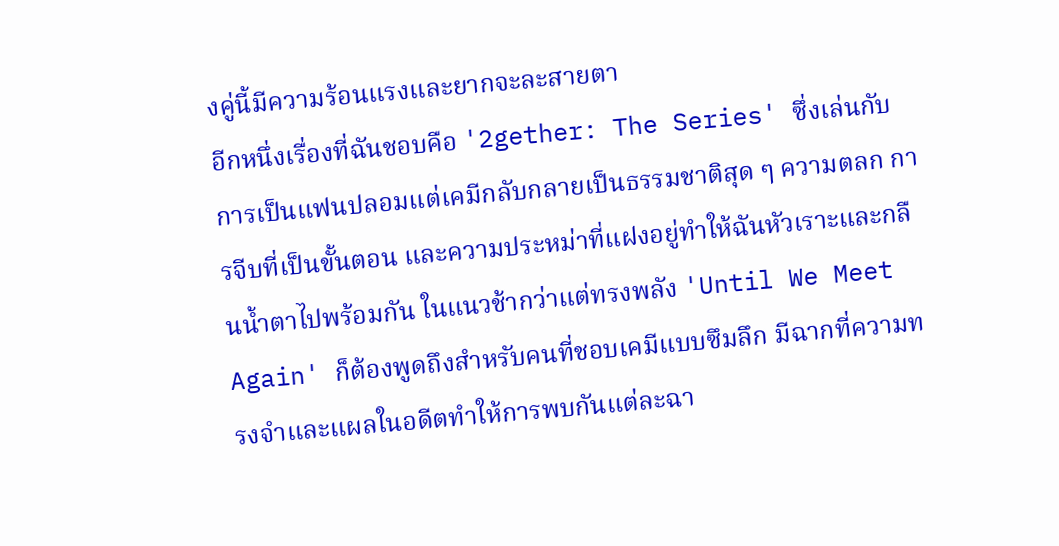งคู่นี้มีความร้อนแรงและยากจะละสายตา
อีกหนึ่งเรื่องที่ฉันชอบคือ '2gether: The Series' ซึ่งเล่นกับการเป็นแฟนปลอมแต่เคมีกลับกลายเป็นธรรมชาติสุด ๆ ความตลก การจีบที่เป็นขั้นตอน และความประหม่าที่แฝงอยู่ทำให้ฉันหัวเราะและกลืนน้ำตาไปพร้อมกัน ในแนวช้ากว่าแต่ทรงพลัง 'Until We Meet Again' ก็ต้องพูดถึงสำหรับคนที่ชอบเคมีแบบซึมลึก มีฉากที่ความทรงจำและแผลในอดีตทำให้การพบกันแต่ละฉา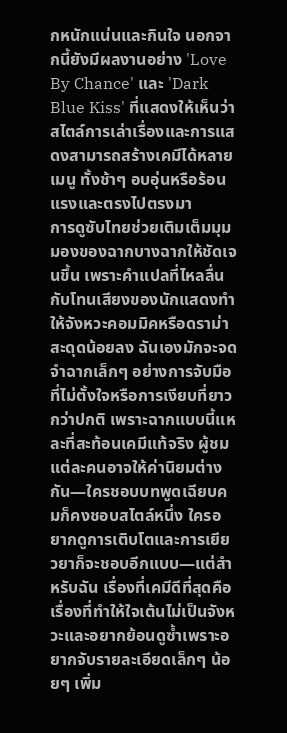กหนักแน่นและกินใจ นอกจากนี้ยังมีผลงานอย่าง 'Love By Chance' และ 'Dark Blue Kiss' ที่แสดงให้เห็นว่าสไตล์การเล่าเรื่องและการแสดงสามารถสร้างเคมีได้หลายเมนู ทั้งช้าๆ อบอุ่นหรือร้อนแรงและตรงไปตรงมา
การดูซับไทยช่วยเติมเต็มมุมมองของฉากบางฉากให้ชัดเจนขึ้น เพราะคำแปลที่ไหลลื่นกับโทนเสียงของนักแสดงทำให้จังหวะคอมมิคหรือดราม่าสะดุดน้อยลง ฉันเองมักจะจดจำฉากเล็กๆ อย่างการจับมือที่ไม่ตั้งใจหรือการเงียบที่ยาวกว่าปกติ เพราะฉากแบบนี้แหละที่สะท้อนเคมีแท้จริง ผู้ชมแต่ละคนอาจให้ค่านิยมต่างกัน—ใครชอบบทพูดเฉียบคมก็คงชอบสไตล์หนึ่ง ใครอยากดูการเติบโตและการเยียวยาก็จะชอบอีกแบบ—แต่สำหรับฉัน เรื่องที่เคมีดีที่สุดคือเรื่องที่ทำให้ใจเต้นไม่เป็นจังหวะและอยากย้อนดูซ้ำเพราะอยากจับรายละเอียดเล็กๆ น้อยๆ เพิ่ม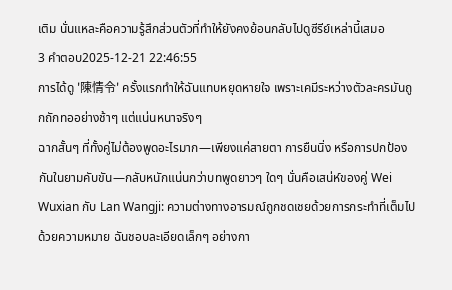เติม นั่นแหละคือความรู้สึกส่วนตัวที่ทำให้ยังคงย้อนกลับไปดูซีรีย์เหล่านี้เสมอ
3 คำตอบ2025-12-21 22:46:55
การได้ดู '陳情令' ครั้งแรกทำให้ฉันแทบหยุดหายใจ เพราะเคมีระหว่างตัวละครมันถูกถักทออย่างช้าๆ แต่แน่นหนาจริงๆ
ฉากสั้นๆ ที่ทั้งคู่ไม่ต้องพูดอะไรมาก—เพียงแค่สายตา การยืนนิ่ง หรือการปกป้องกันในยามคับขัน—กลับหนักแน่นกว่าบทพูดยาวๆ ใดๆ นั่นคือเสน่ห์ของคู่ Wei Wuxian กับ Lan Wangji: ความต่างทางอารมณ์ถูกชดเชยด้วยการกระทำที่เต็มไปด้วยความหมาย ฉันชอบละเอียดเล็กๆ อย่างกา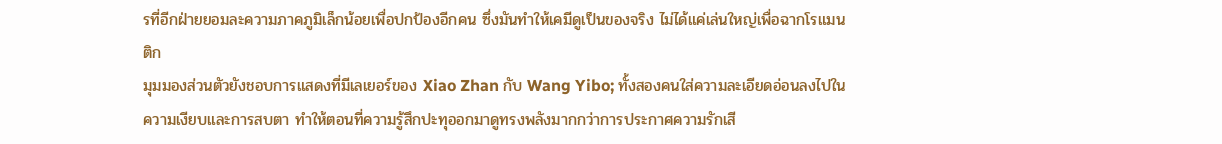รที่อีกฝ่ายยอมละความภาคภูมิเล็กน้อยเพื่อปกป้องอีกคน ซึ่งมันทำให้เคมีดูเป็นของจริง ไม่ได้แค่เล่นใหญ่เพื่อฉากโรแมนติก
มุมมองส่วนตัวยังชอบการแสดงที่มีเลเยอร์ของ Xiao Zhan กับ Wang Yibo; ทั้งสองคนใส่ความละเอียดอ่อนลงไปในความเงียบและการสบตา ทำให้ตอนที่ความรู้สึกปะทุออกมาดูทรงพลังมากกว่าการประกาศความรักเสี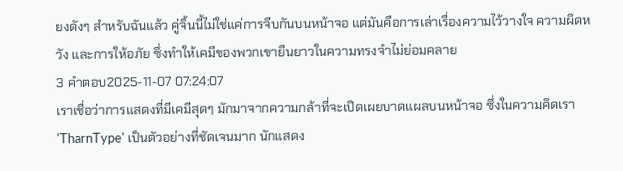ยงดังๆ สำหรับฉันแล้ว คู่จิ้นนี้ไม่ใช่แค่การจีบกันบนหน้าจอ แต่มันคือการเล่าเรื่องความไว้วางใจ ความผิดหวัง และการให้อภัย ซึ่งทำให้เคมีของพวกเขายืนยาวในความทรงจำไม่ย่อมคลาย
3 คำตอบ2025-11-07 07:24:07
เราเชื่อว่าการแสดงที่มีเคมีสุดๆ มักมาจากความกล้าที่จะเปิดเผยบาดแผลบนหน้าจอ ซึ่งในความคิดเรา 'TharnType' เป็นตัวอย่างที่ชัดเจนมาก นักแสดง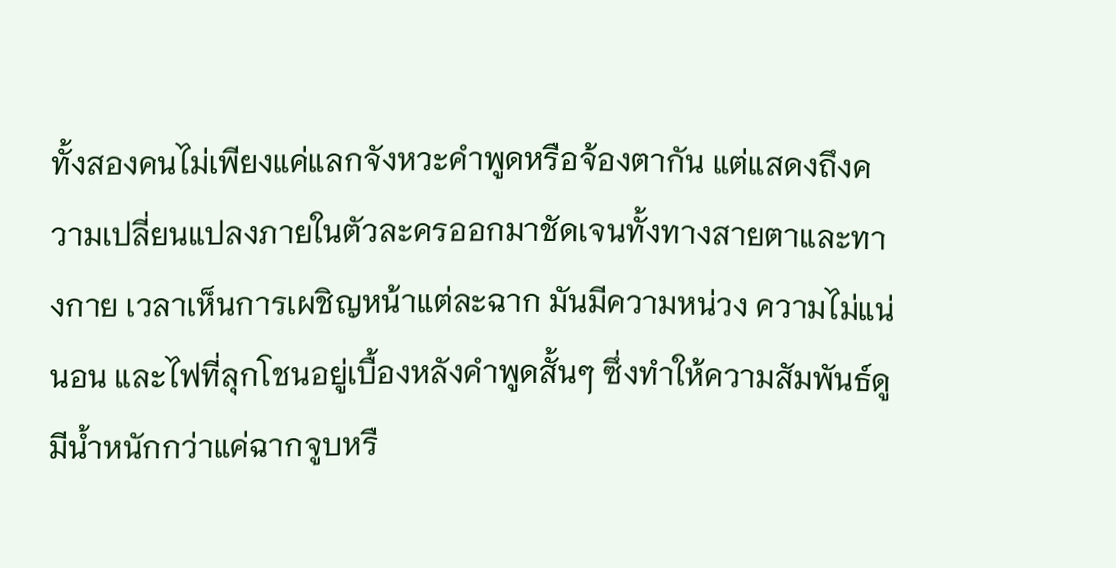ทั้งสองคนไม่เพียงแค่แลกจังหวะคำพูดหรือจ้องตากัน แต่แสดงถึงความเปลี่ยนแปลงภายในตัวละครออกมาชัดเจนทั้งทางสายตาและทางกาย เวลาเห็นการเผชิญหน้าแต่ละฉาก มันมีความหน่วง ความไม่แน่นอน และไฟที่ลุกโชนอยู่เบื้องหลังคำพูดสั้นๆ ซึ่งทำให้ความสัมพันธ์ดูมีน้ำหนักกว่าแค่ฉากจูบหรื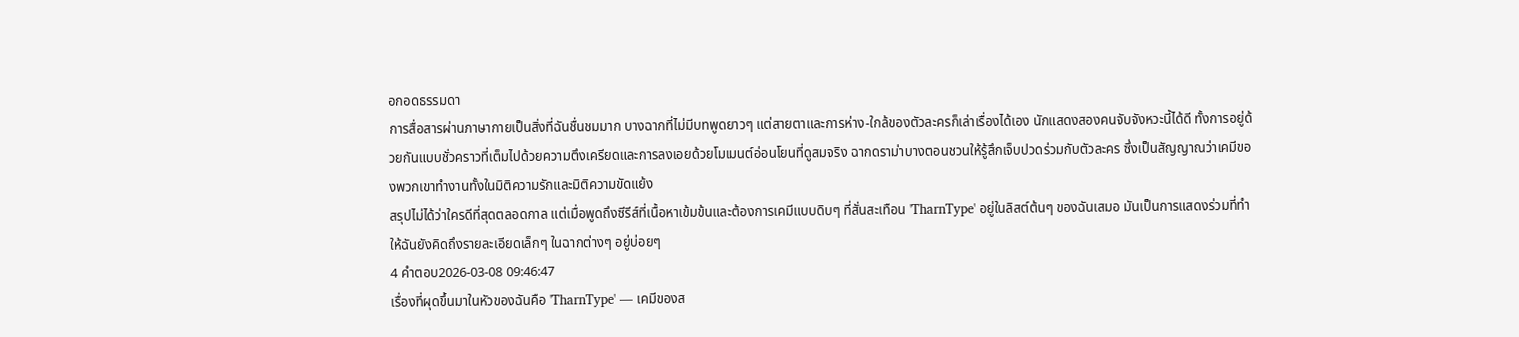อกอดธรรมดา
การสื่อสารผ่านภาษากายเป็นสิ่งที่ฉันชื่นชมมาก บางฉากที่ไม่มีบทพูดยาวๆ แต่สายตาและการห่าง-ใกล้ของตัวละครก็เล่าเรื่องได้เอง นักแสดงสองคนจับจังหวะนี้ได้ดี ทั้งการอยู่ด้วยกันแบบชั่วคราวที่เต็มไปด้วยความตึงเครียดและการลงเอยด้วยโมเมนต์อ่อนโยนที่ดูสมจริง ฉากดราม่าบางตอนชวนให้รู้สึกเจ็บปวดร่วมกับตัวละคร ซึ่งเป็นสัญญาณว่าเคมีของพวกเขาทำงานทั้งในมิติความรักและมิติความขัดแย้ง
สรุปไม่ได้ว่าใครดีที่สุดตลอดกาล แต่เมื่อพูดถึงซีรีส์ที่เนื้อหาเข้มข้นและต้องการเคมีแบบดิบๆ ที่สั่นสะเทือน 'TharnType' อยู่ในลิสต์ต้นๆ ของฉันเสมอ มันเป็นการแสดงร่วมที่ทำให้ฉันยังคิดถึงรายละเอียดเล็กๆ ในฉากต่างๆ อยู่บ่อยๆ
4 คำตอบ2026-03-08 09:46:47
เรื่องที่ผุดขึ้นมาในหัวของฉันคือ 'TharnType' — เคมีของส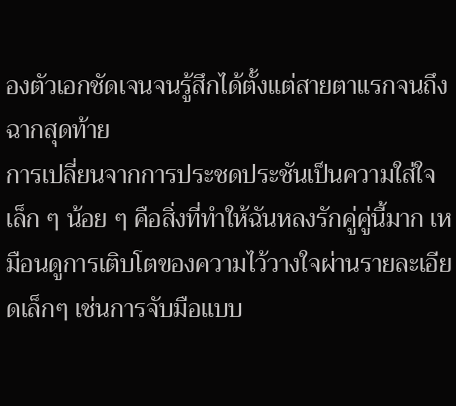องตัวเอกชัดเจนจนรู้สึกได้ตั้งแต่สายตาแรกจนถึงฉากสุดท้าย
การเปลี่ยนจากการประชดประชันเป็นความใส่ใจเล็ก ๆ น้อย ๆ คือสิ่งที่ทำให้ฉันหลงรักคู่คู่นี้มาก เหมือนดูการเติบโตของความไว้วางใจผ่านรายละเอียดเล็กๆ เช่นการจับมือแบบ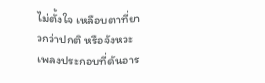ไม่ตั้งใจ เหลือบตาที่ยาวกว่าปกติ หรือจังหวะเพลงประกอบที่ดันอาร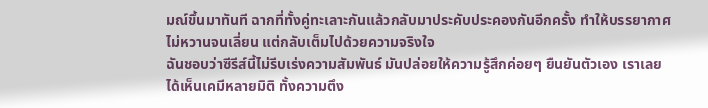มณ์ขึ้นมาทันที ฉากที่ทั้งคู่ทะเลาะกันแล้วกลับมาประคับประคองกันอีกครั้ง ทำให้บรรยากาศไม่หวานจนเลี่ยน แต่กลับเต็มไปด้วยความจริงใจ
ฉันชอบว่าซีรีส์นี้ไม่รีบเร่งความสัมพันธ์ มันปล่อยให้ความรู้สึกค่อยๆ ยืนยันตัวเอง เราเลยได้เห็นเคมีหลายมิติ ทั้งความตึง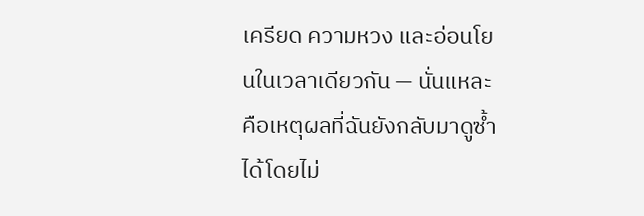เครียด ความหวง และอ่อนโยนในเวลาเดียวกัน — นั่นแหละคือเหตุผลที่ฉันยังกลับมาดูซ้ำได้โดยไม่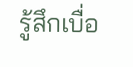รู้สึกเบื่อ